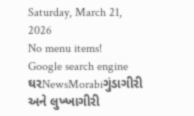Saturday, March 21, 2026
No menu items!
Google search engine
ઘરNewsMorabiગુંડાગીરી અને લુખ્ખાગીરી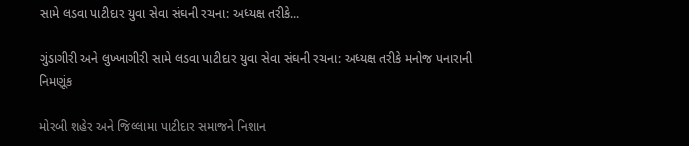સામે લડવા પાટીદાર યુવા સેવા સંઘની રચના: અધ્યક્ષ તરીકે...

ગુંડાગીરી અને લુખ્ખાગીરી સામે લડવા પાટીદાર યુવા સેવા સંઘની રચના: અધ્યક્ષ તરીકે મનોજ પનારાની નિમણૂંક

મોરબી શહેર અને જિલ્લામા પાટીદાર સમાજને નિશાન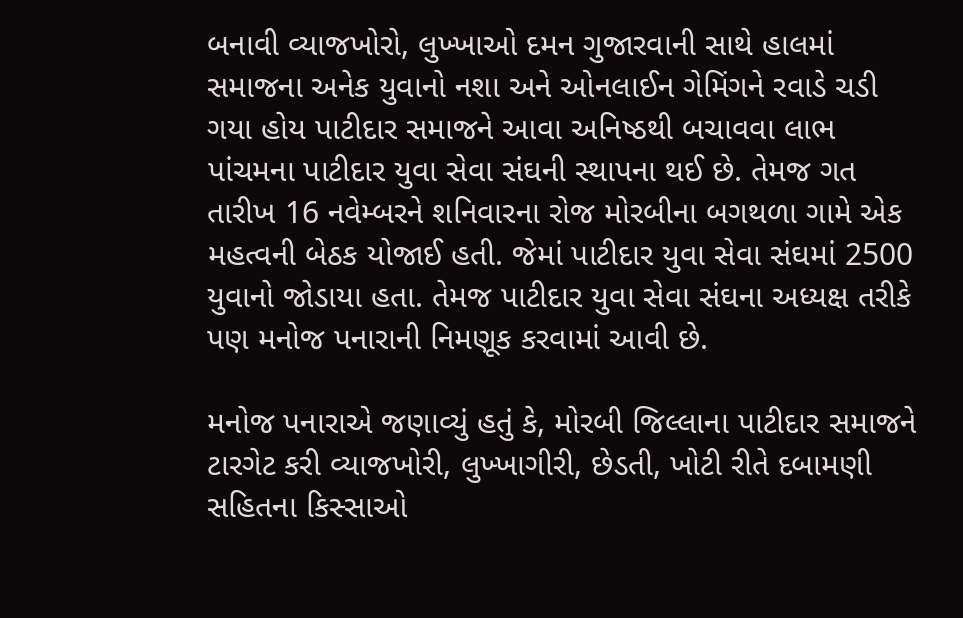બનાવી વ્યાજખોરો, લુખ્ખાઓ દમન ગુજારવાની સાથે હાલમાં સમાજના અનેક યુવાનો નશા અને ઓનલાઈન ગેમિંગને રવાડે ચડી ગયા હોય પાટીદાર સમાજને આવા અનિષ્ઠથી બચાવવા લાભ પાંચમના પાટીદાર યુવા સેવા સંઘની સ્થાપના થઈ છે. તેમજ ગત તારીખ 16 નવેમ્બરને શનિવારના રોજ મોરબીના બગથળા ગામે એક મહત્વની બેઠક યોજાઈ હતી. જેમાં પાટીદાર યુવા સેવા સંઘમાં 2500 યુવાનો જોડાયા હતા. તેમજ પાટીદાર યુવા સેવા સંઘના અધ્યક્ષ તરીકે પણ મનોજ પનારાની નિમણૂક કરવામાં આવી છે.

મનોજ પનારાએ જણાવ્યું હતું કે, મોરબી જિલ્લાના પાટીદાર સમાજને ટારગેટ કરી વ્યાજખોરી, લુખ્ખાગીરી, છેડતી, ખોટી રીતે દબામણી સહિતના કિસ્સાઓ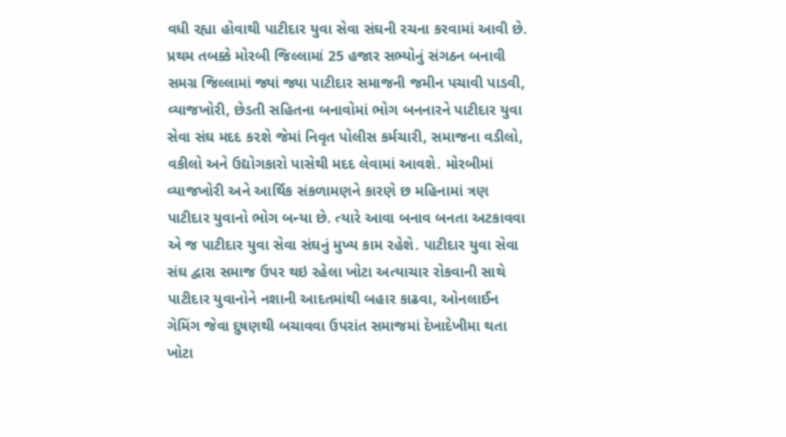વધી રહ્યા હોવાથી પાટીદાર યુવા સેવા સંઘની રચના કરવામાં આવી છે. પ્રથમ તબક્કે મોરબી જિલ્લામાં 25 હજાર સભ્યોનું સંગઠન બનાવી સમગ્ર જિલ્લામાં જ્યાં જ્યા પાટીદાર સમાજની જમીન પચાવી પાડવી, વ્યાજખોરી, છેડતી સહિતના બનાવોમાં ભોગ બનનારને પાટીદાર યુવા સેવા સંઘ મદદ ક૨શે જેમાં નિવૃત પોલીસ કર્મચારી, સમાજના વડીલો, વકીલો અને ઉદ્યોગકારો પાસેથી મદદ લેવામાં આવશે. મોરબીમાં વ્યાજખોરી અને આર્થિક સંકળામણને કારણે છ મહિનામાં ત્રણ પાટીદાર યુવાનો ભોગ બન્યા છે. ત્યારે આવા બનાવ બનતા અટકાવવા એ જ પાટીદાર યુવા સેવા સંઘનું મુખ્ય કામ રહેશે. પાટીદાર યુવા સેવા સંઘ દ્વારા સમાજ ઉપર થઇ રહેલા ખોટા અત્યાચાર રોકવાની સાથે પાટીદાર યુવાનોને નશાની આદતમાંથી બહાર કાઢવા, ઓનલાઈન ગેમિંગ જેવા દુષણથી બચાવવા ઉપરાંત સમાજમાં દેખાદેખીમા થતા ખોટા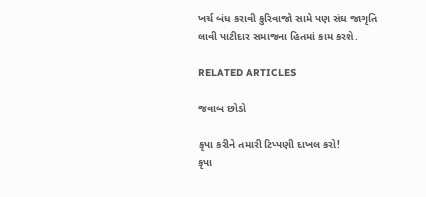ખર્ચ બંધ કરાવી કુરિવાજો સામે પણ સંઘ જાગૃતિ લાવી પાટીદાર સમાજના હિતમાં કામ કરશે.

RELATED ARTICLES

જવાબ છોડો

કૃપા કરીને તમારી ટિપ્પણી દાખલ કરો!
કૃપા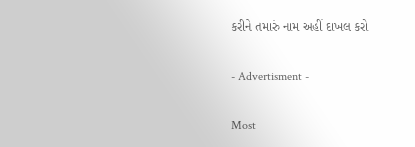કરીને તમારું નામ અહીં દાખલ કરો

- Advertisment -

Most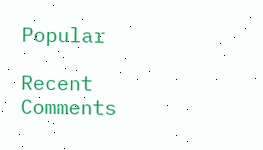Popular

Recent Comments